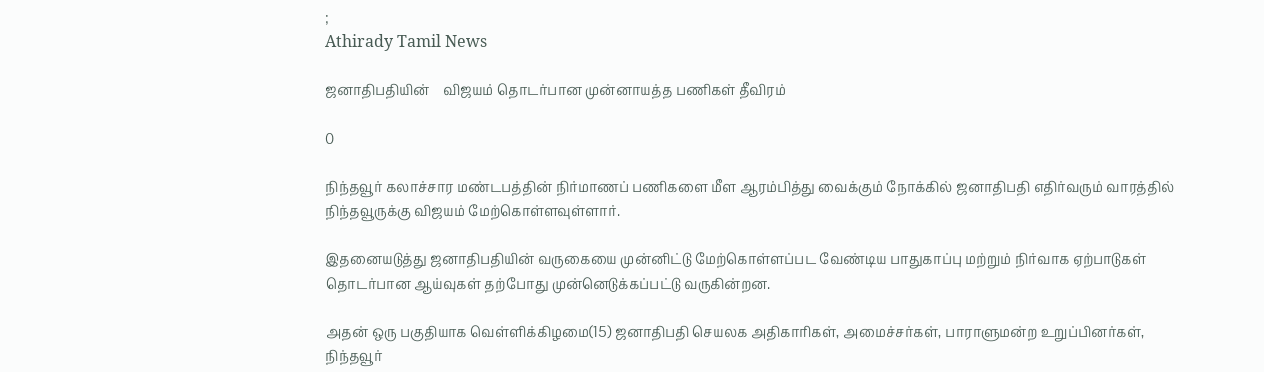;
Athirady Tamil News

ஜனாதிபதியின்    விஜயம் தொடர்பான முன்னாயத்த பணிகள் தீவிரம்

0

நிந்தவூர் கலாச்சார மண்டபத்தின் நிர்மாணப் பணிகளை மீள ஆரம்பித்து வைக்கும் நோக்கில் ஜனாதிபதி எதிர்வரும் வாரத்தில் நிந்தவூருக்கு விஜயம் மேற்கொள்ளவுள்ளார்.

இதனையடுத்து ஜனாதிபதியின் வருகையை முன்னிட்டு மேற்கொள்ளப்பட வேண்டிய பாதுகாப்பு மற்றும் நிர்வாக ஏற்பாடுகள் தொடர்பான ஆய்வுகள் தற்போது முன்னெடுக்கப்பட்டு வருகின்றன.

அதன் ஒரு பகுதியாக வெள்ளிக்கிழமை(15) ஜனாதிபதி செயலக அதிகாரிகள், அமைச்சர்கள், பாராளுமன்ற உறுப்பினர்கள், நிந்தவூர்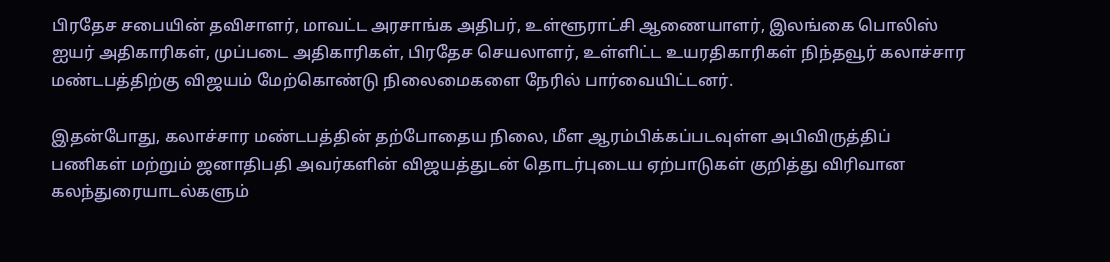பிரதேச சபையின் தவிசாளர், மாவட்ட அரசாங்க அதிபர், உள்ளூராட்சி ஆணையாளர், இலங்கை பொலிஸ் ஐயர் அதிகாரிகள், முப்படை அதிகாரிகள், பிரதேச செயலாளர், உள்ளிட்ட உயரதிகாரிகள் நிந்தவூர் கலாச்சார மண்டபத்திற்கு விஜயம் மேற்கொண்டு நிலைமைகளை நேரில் பார்வையிட்டனர்.

இதன்போது, கலாச்சார மண்டபத்தின் தற்போதைய நிலை, மீள ஆரம்பிக்கப்படவுள்ள அபிவிருத்திப் பணிகள் மற்றும் ஜனாதிபதி அவர்களின் விஜயத்துடன் தொடர்புடைய ஏற்பாடுகள் குறித்து விரிவான கலந்துரையாடல்களும்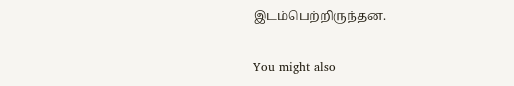இடம்பெற்றிருந்தன.

You might also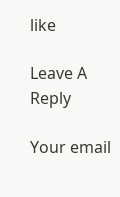like

Leave A Reply

Your email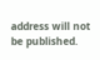address will not be published.